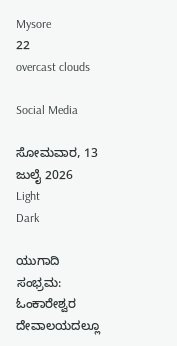Mysore
22
overcast clouds

Social Media

ಸೋಮವಾರ, 13 ಜುಲೈ 2026
Light
Dark

ಯುಗಾದಿ ಸಂಭ್ರಮ: ಓಂಕಾರೇಶ್ವರ ದೇವಾಲಯದಲ್ಲೂ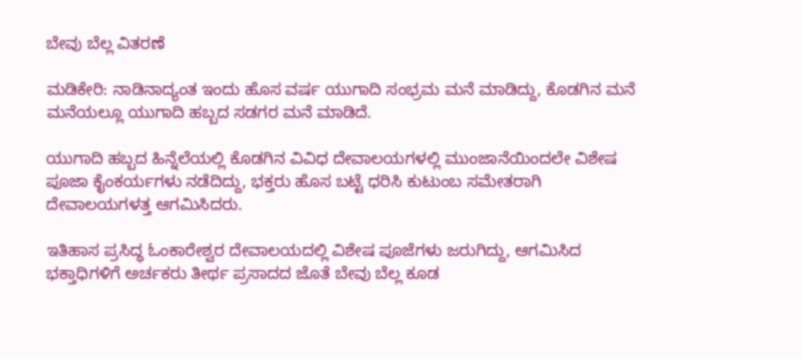ಬೇವು ಬೆಲ್ಲ ವಿತರಣೆ

ಮಡಿಕೇರಿ: ನಾಡಿನಾದ್ಯಂತ ಇಂದು ಹೊಸ ವರ್ಷ ಯುಗಾದಿ ಸಂಭ್ರಮ ಮನೆ ಮಾಡಿದ್ದು, ಕೊಡಗಿನ ಮನೆ ಮನೆಯಲ್ಲೂ ಯುಗಾದಿ ಹಬ್ಬದ ಸಡಗರ ಮನೆ ಮಾಡಿದೆ.

ಯುಗಾದಿ ಹಬ್ಬದ ಹಿನ್ನೆಲೆಯಲ್ಲಿ ಕೊಡಗಿನ‌ ವಿವಿಧ ದೇವಾಲಯಗಳಲ್ಲಿ ಮುಂಜಾನೆಯಿಂದಲೇ ವಿಶೇಷ ಪೂಜಾ ಕೈಂಕರ್ಯಗಳು ನಡೆದಿದ್ದು, ಭಕ್ತರು ಹೊಸ ಬಟ್ಟೆ ಧರಿಸಿ ಕುಟುಂಬ ಸಮೇತರಾಗಿ ದೇವಾಲಯಗಳತ್ತ ಆಗಮಿಸಿದರು.

ಇತಿಹಾಸ ಪ್ರಸಿದ್ಧ ಓಂಕಾರೇಶ್ವರ ದೇವಾಲಯದಲ್ಲಿ ವಿಶೇಷ ಪೂಜೆಗಳು ಜರುಗಿದ್ದು, ಆಗಮಿಸಿದ ಭಕ್ತಾಧಿಗಳಿಗೆ ಅರ್ಚಕರು ತೀರ್ಥ ಪ್ರಸಾದದ ಜೊತೆ ಬೇವು ಬೆಲ್ಲ ಕೂಡ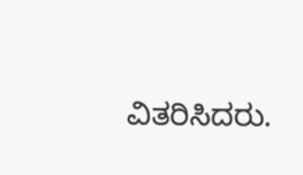ವಿತರಿಸಿದರು.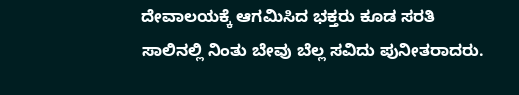ದೇವಾಲಯಕ್ಕೆ ಆಗಮಿಸಿದ ಭಕ್ತರು ಕೂಡ ಸರತಿ ಸಾಲಿನಲ್ಲಿ ನಿಂತು ಬೇವು ಬೆಲ್ಲ ಸವಿದು ಪುನೀತರಾದರು.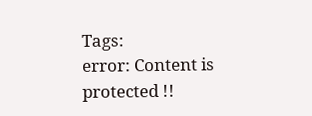Tags:
error: Content is protected !!